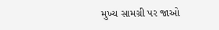મુખ્ય સામગ્રી પર જાઓ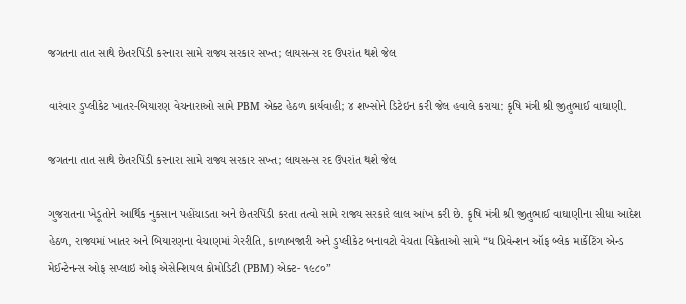જગતના તાત સાથે છેતરપિંડી કરનારા સામે રાજ્ય સરકાર સખ્ત; લાયસન્સ રદ ઉપરાંત થશે જેલ

વારંવાર ડુપ્લીકેટ ખાતર-બિયારણ વેચનારાઓ સામે PBM એક્ટ હેઠળ કાર્યવાહી; ૪ શખ્સોને ડિટેઇન કરી જેલ હવાલે કરાયા: કૃષિ મંત્રી શ્રી જીતુભાઈ વાઘાણી.

જગતના તાત સાથે છેતરપિંડી કરનારા સામે રાજ્ય સરકાર સખ્ત; લાયસન્સ રદ ઉપરાંત થશે જેલ

ગુજરાતના ખેડૂતોને આર્થિક નુકસાન પહોંચાડતા અને છેતરપિંડી કરતા તત્વો સામે રાજ્ય સરકારે લાલ આંખ કરી છે. કૃષિ મંત્રી શ્રી જીતુભાઈ વાઘાણીના સીધા આદેશ હેઠળ, રાજ્યમાં ખાતર અને બિયારણના વેચાણમાં ગેરરીતિ, કાળાબજારી અને ડુપ્લીકેટ બનાવટો વેચતા વિક્રેતાઓ સામે “ધ પ્રિવેન્શન ઑફ બ્લેક માર્કેટિંગ એન્ડ મેઈન્ટેનન્સ ઓફ સપ્લાઇ ઓફ એસેન્શિયલ કોમોડિટી (PBM) એક્ટ- ૧૯૮૦”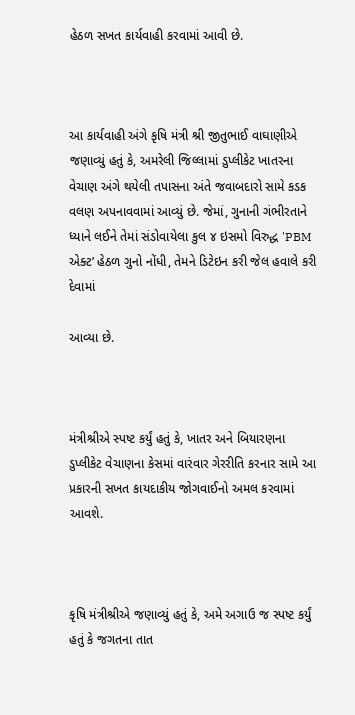હેઠળ સખત કાર્યવાહી કરવામાં આવી છે.



આ કાર્યવાહી અંગે કૃષિ મંત્રી શ્રી જીતુભાઈ વાઘાણીએ જણાવ્યું હતું કે, અમરેલી જિલ્લામાં ડુપ્લીકેટ ખાતરના વેચાણ અંગે થયેલી તપાસના અંતે જવાબદારો સામે કડક વલણ અપનાવવામાં આવ્યું છે. જેમાં, ગુનાની ગંભીરતાને ધ્યાને લઈને તેમાં સંડોવાયેલા કુલ ૪ ઇસમો વિરુદ્ધ 'PBM એક્ટ’ હેઠળ ગુનો નોંધી, તેમને ડિટેઇન કરી જેલ હવાલે કરી દેવામાં

આવ્યા છે.



મંત્રીશ્રીએ સ્પષ્ટ કર્યું હતું કે, ખાતર અને બિયારણના ડુપ્લીકેટ વેચાણના કેસમાં વારંવાર ગેરરીતિ કરનાર સામે આ પ્રકારની સખત કાયદાકીય જોગવાઈનો અમલ કરવામાં આવશે.



કૃષિ મંત્રીશ્રીએ જણાવ્યું હતું કે, અમે અગાઉ જ સ્પષ્ટ કર્યું હતું કે જગતના તાત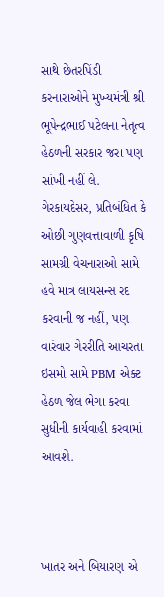સાથે છેતરપિંડી કરનારાઓને મુખ્યમંત્રી શ્રી ભૂપેન્દ્રભાઈ પટેલના નેતૃત્વ હેઠળની સરકાર જરા પણ સાંખી નહીં લે. ગેરકાયદેસર, પ્રતિબંધિત કે ઓછી ગુણવત્તાવાળી કૃષિ સામગ્રી વેચનારાઓ સામે હવે માત્ર લાયસન્સ રદ કરવાની જ નહીં, પણ વારંવાર ગેરરીતિ આચરતા ઇસમો સામે PBM એક્ટ હેઠળ જેલ ભેગા કરવા સુધીની કાર્યવાહી કરવામાં આવશે.



ખાતર અને બિયારણ એ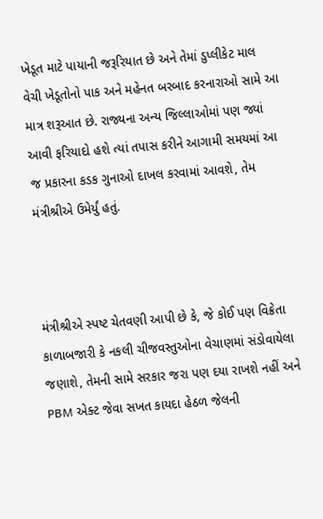ખેડૂત માટે પાયાની જરૂરિયાત છે અને તેમાં ડુપ્લીકેટ માલ વેચી ખેડૂતોનો પાક અને મહેનત બરબાદ કરનારાઓ સામે આ માત્ર શરૂઆત છે. રાજ્યના અન્ય જિલ્લાઓમાં પણ જ્યાં આવી ફરિયાદો હશે ત્યાં તપાસ કરીને આગામી સમયમાં આ જ પ્રકારના કડક ગુનાઓ દાખલ કરવામાં આવશે, તેમ મંત્રીશ્રીએ ઉમેર્યું હતું.



મંત્રીશ્રીએ સ્પષ્ટ ચેતવણી આપી છે કે, જે કોઈ પણ વિક્રેતા કાળાબજારી કે નકલી ચીજવસ્તુઓના વેચાણમાં સંડોવાયેલા જણાશે, તેમની સામે સરકાર જરા પણ દયા રાખશે નહીં અને PBM એક્ટ જેવા સખત કાયદા હેઠળ જેલની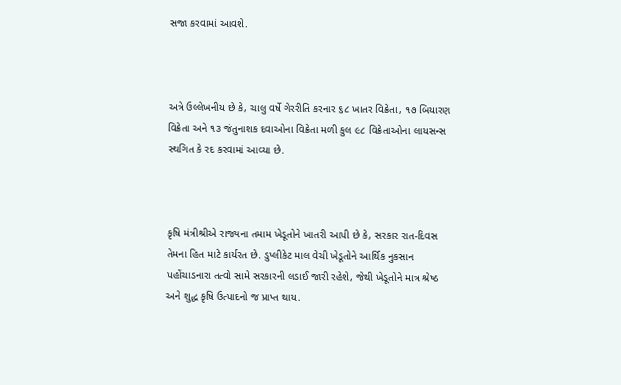સજા કરવામાં આવશે.



અત્રે ઉલ્લેખનીય છે કે, ચાલુ વર્ષે ગેરરીતિ કરનાર ૬૮ ખાતર વિક્રેતા, ૧૭ બિયારણ વિક્રેતા અને ૧૩ જંતુનાશક દવાઓના વિક્રેતા મળી કુલ ૯૮ વિક્રેતાઓના લાયસન્સ સ્થગિત કે રદ કરવામાં આવ્યા છે.



કૃષિ મંત્રીશ્રીએ રાજ્યના તમામ ખેડૂતોને ખાતરી આપી છે કે, સરકાર રાત-દિવસ તેમના હિત માટે કાર્યરત છે. ડુપ્લીકેટ માલ વેચી ખેડૂતોને આર્થિક નુકસાન પહોંચાડનારા તત્વો સામે સરકારની લડાઈ જારી રહેશે, જેથી ખેડૂતોને માત્ર શ્રેષ્ઠ અને શુદ્ધ કૃષિ ઉત્પાદનો જ પ્રાપ્ત થાય.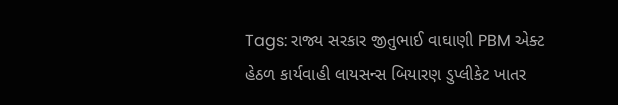Tags: રાજ્ય સરકાર જીતુભાઈ વાઘાણી PBM એક્ટ હેઠળ કાર્યવાહી લાયસન્સ બિયારણ ડુપ્લીકેટ ખાતર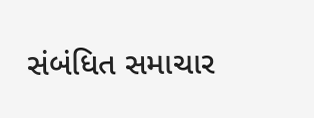સંબંધિત સમાચાર